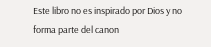Este libro no es inspirado por Dios y no forma parte del canon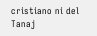cristiano ni del Tanaj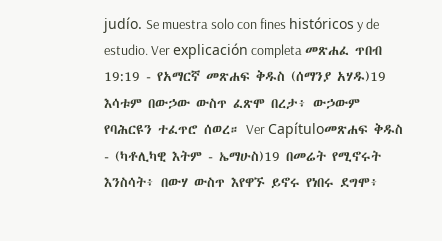judío. Se muestra solo con fines históricos y de estudio. Ver explicación completa መጽሐፈ ጥበብ 19:19 - የአማርኛ መጽሐፍ ቅዱስ (ሰማንያ አሃዱ)19 እሳቱም በውኃው ውስጥ ፈጽሞ በረታ፥ ውኃውም የባሕርዩን ተፈጥሮ ሰወረ። Ver Capítuloመጽሐፍ ቅዱስ - (ካቶሊካዊ እትም - ኤማሁስ)19 በመሬት የሚኖሩት እንስሳት፥ በውሃ ውስጥ እየዋኙ ይኖሩ የነበሩ ደግሞ፥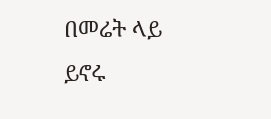በመሬት ላይ ይኖሩ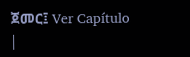ጀመር፤ Ver Capítulo |